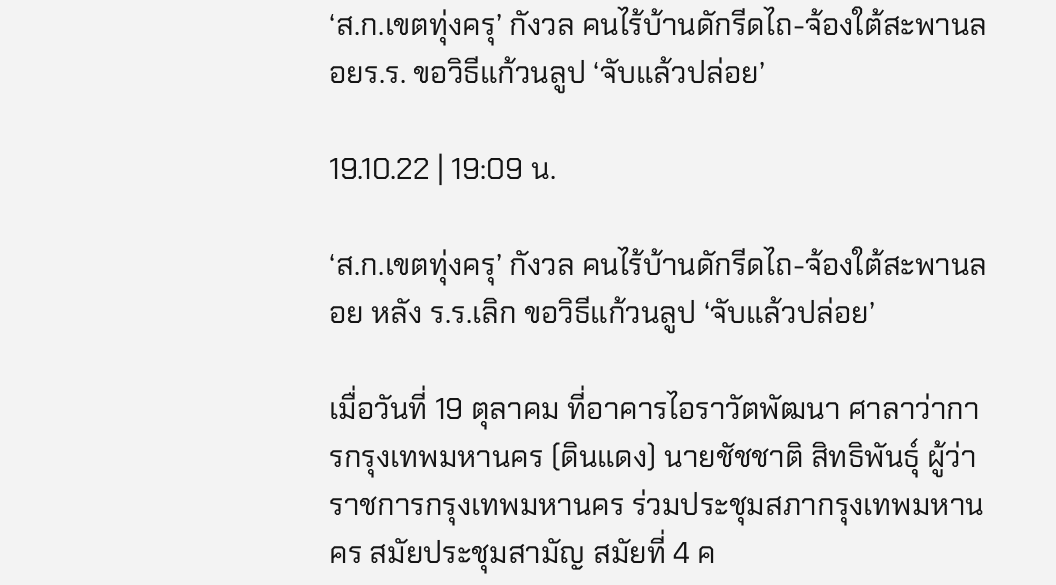‘ส.ก.เขตทุ่งครุ’ กังวล คนไร้บ้านดักรีดไถ-จ้องใต้สะพานลอยร.ร. ขอวิธีแก้วนลูป ‘จับแล้วปล่อย’

19.10.22 | 19:09 น.

‘ส.ก.เขตทุ่งครุ’ กังวล คนไร้บ้านดักรีดไถ-จ้องใต้สะพานลอย หลัง ร.ร.เลิก ขอวิธีแก้วนลูป ‘จับแล้วปล่อย’

เมื่อวันที่ 19 ตุลาคม ที่อาคารไอราวัตพัฒนา ศาลาว่าการกรุงเทพมหานคร (ดินแดง) นายชัชชาติ สิทธิพันธุ์ ผู้ว่าราชการกรุงเทพมหานคร ร่วมประชุมสภากรุงเทพมหานคร สมัยประชุมสามัญ สมัยที่ 4 ค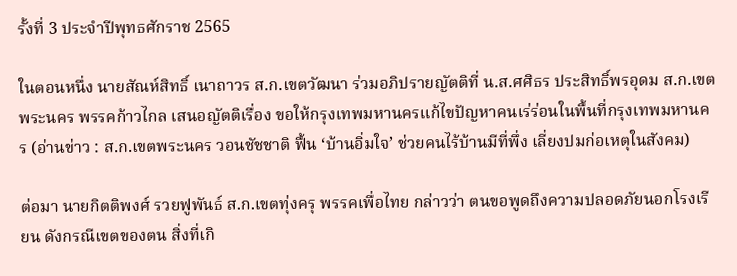รั้งที่ 3 ประจำปีพุทธศักราช 2565

ในตอนหนึ่ง นายสัณห์สิทธิ์ เนาถาวร ส.ก.เขตวัฒนา ร่วมอภิปรายญัตติที่ น.ส.ศศิธร ประสิทธิ์พรอุดม ส.ก.เขตพระนคร พรรคก้าวไกล เสนอญัตติเรื่อง ขอให้กรุงเทพมหานครแก้ไขปัญหาคนเร่ร่อนในพื้นที่กรุงเทพมหานคร (อ่านข่าว : ส.ก.เขตพระนคร วอนชัชชาติ ฟื้น ‘บ้านอิ่มใจ’ ช่วยคนไร้บ้านมีที่พึ่ง เลี่ยงปมก่อเหตุในสังคม)

ต่อมา นายกิตติพงศ์ รวยฟูพันธ์ ส.ก.เขตทุ่งครุ พรรคเพื่อไทย กล่าวว่า ตนขอพูดถึงความปลอดภัยนอกโรงเรียน ดังกรณีเขตของตน สิ่งที่เกิ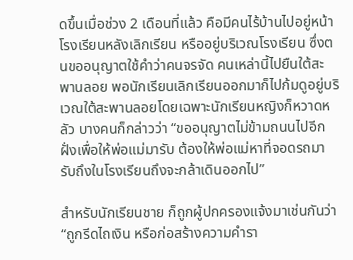ดขึ้นเมื่อช่วง 2 เดือนที่แล้ว คือมีคนไร้บ้านไปอยู่หน้าโรงเรียนหลังเลิกเรียน หรืออยู่บริเวณโรงเรียน ซึ่งตนขออนุญาตใช้คำว่าคนจรจัด คนเหล่านี้ไปยืนใต้สะพานลอย พอนักเรียนเลิกเรียนออกมาก็ไปก้มดูอยู่บริเวณใต้สะพานลอยโดยเฉพาะนักเรียนหญิงก็หวาดหลัว บางคนก็กล่าวว่า “ขออนุญาตไม่ข้ามถนนไปอีกฝั่งเพื่อให้พ่อแม่มารับ ต้องให้พ่อแม่หาที่จอดรถมารับถึงในโรงเรียนถึงจะกล้าเดินออกไป”

สำหรับนักเรียนชาย ก็ถูกผู้ปกครองแจ้งมาเช่นกันว่า “ถูกรีดไถเงิน หรือก่อสร้างความคำรา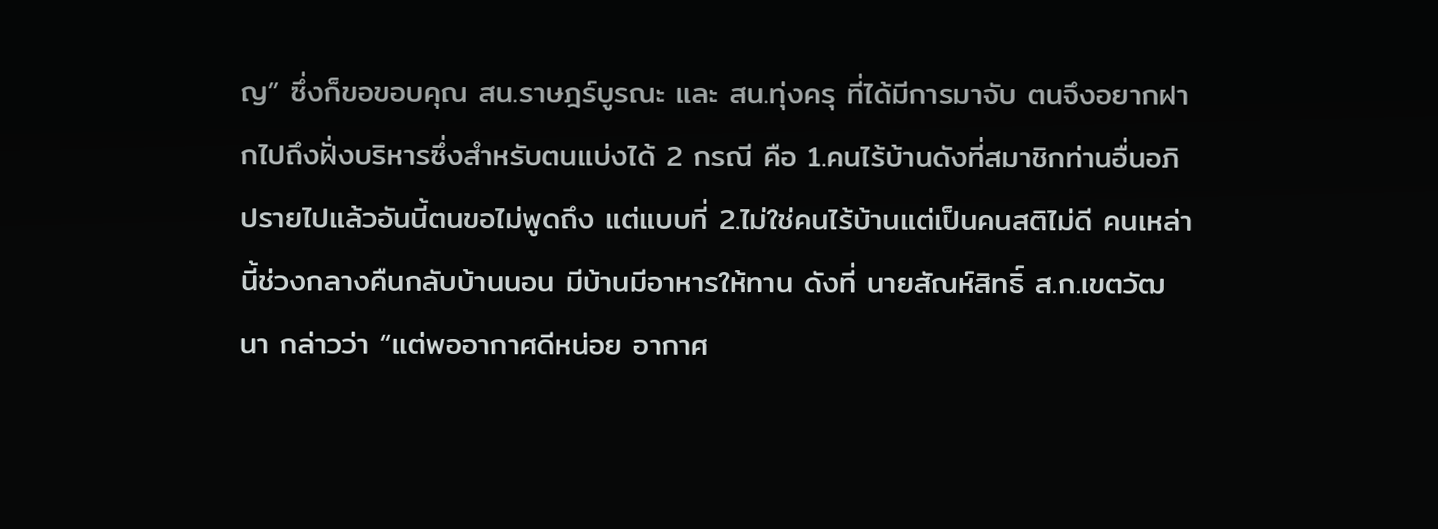ญ” ซึ่งก็ขอขอบคุณ สน.ราษฎร์บูรณะ และ สน.ทุ่งครุ ที่ได้มีการมาจับ ตนจึงอยากฝากไปถึงฝั่งบริหารซึ่งสำหรับตนแบ่งได้ 2 กรณี คือ 1.คนไร้บ้านดังที่สมาชิกท่านอื่นอภิปรายไปแล้วอันนี้ตนขอไม่พูดถึง แต่แบบที่ 2.ไม่ใช่คนไร้บ้านแต่เป็นคนสติไม่ดี คนเหล่านี้ช่วงกลางคืนกลับบ้านนอน มีบ้านมีอาหารให้ทาน ดังที่ นายสัณห์สิทธิ์ ส.ก.เขตวัฒนา กล่าวว่า “แต่พออากาศดีหน่อย อากาศ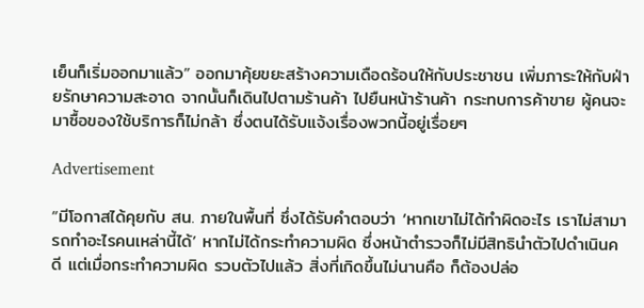เย็นก็เริ่มออกมาแล้ว” ออกมาคุ้ยขยะสร้างความเดือดร้อนให้กับประชาชน เพิ่มภาระให้กับฝ่ายรักษาความสะอาด จากนั้นก็เดินไปตามร้านค้า ไปยืนหน้าร้านค้า กระทบการค้าขาย ผู้คนจะมาซื้อของใช้บริการก็ไม่กล้า ซึ่งตนได้รับแจ้งเรื่องพวกนี้อยู่เรื่อยๆ

Advertisement

“มีโอกาสได้คุยกับ สน. ภายในพื้นที่ ซึ่งได้รับคำตอบว่า ‘หากเขาไม่ได้ทำผิดอะไร เราไม่สามารถทำอะไรคนเหล่านี้ได้’ หากไม่ได้กระทำความผิด ซึ่งหน้าตำรวจก็ไม่มีสิทธินำตัวไปดำเนินคดี แต่เมื่อกระทำความผิด รวบตัวไปแล้ว สิ่งที่เกิดขึ้นไม่นานคือ ก็ต้องปล่อ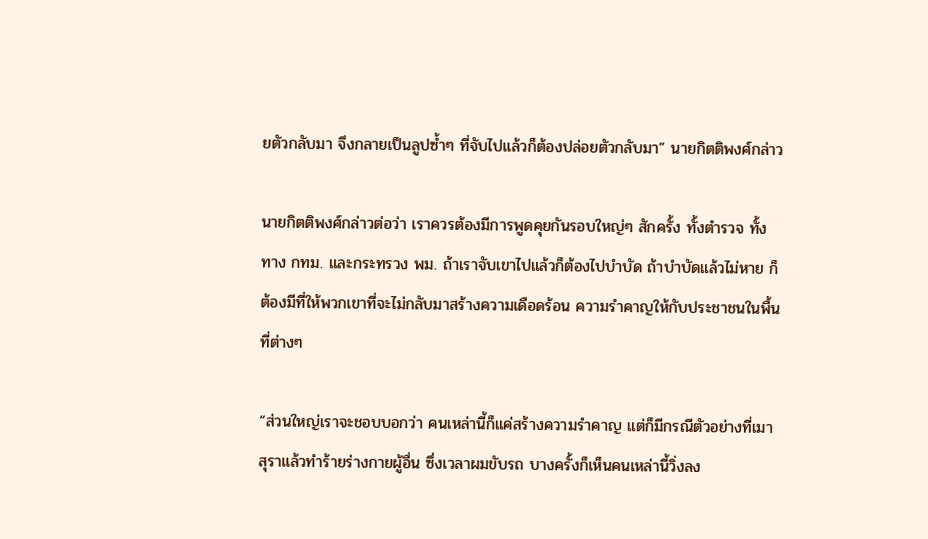ยตัวกลับมา จึงกลายเป็นลูปซ้ำๆ ที่จับไปแล้วก็ต้องปล่อยตัวกลับมา” นายกิตติพงศ์กล่าว

นายกิตติพงศ์กล่าวต่อว่า เราควรต้องมีการพูดคุยกันรอบใหญ่ๆ สักครั้ง ทั้งตำรวจ ทั้งทาง กทม. และกระทรวง พม. ถ้าเราจับเขาไปแล้วก็ต้องไปบำบัด ถ้าบำบัดแล้วไม่หาย ก็ต้องมีที่ให้พวกเขาที่จะไม่กลับมาสร้างความเดือดร้อน ความรำคาญให้กับประชาชนในพื้นที่ต่างๆ

“ส่วนใหญ่เราจะชอบบอกว่า คนเหล่านี้ก็แค่สร้างความรำคาญ แต่ก็มีกรณีตัวอย่างที่เมาสุราแล้วทำร้ายร่างกายผู้อื่น ซึ่งเวลาผมขับรถ บางครั้งก็เห็นคนเหล่านี้วิ่งลง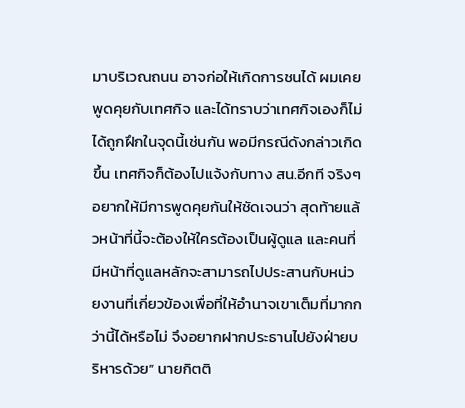มาบริเวณถนน อาจก่อให้เกิดการชนได้ ผมเคยพูดคุยกับเทศกิจ และได้ทราบว่าเทศกิจเองก็ไม่ได้ถูกฝึกในจุดนี้เช่นกัน พอมีกรณีดังกล่าวเกิดขึ้น เทศกิจก็ต้องไปแจ้งกับทาง สน.อีกที จริงๆ อยากให้มีการพูดคุยกันให้ชัดเจนว่า สุดท้ายแล้วหน้าที่นี้จะต้องให้ใครต้องเป็นผู้ดูแล และคนที่มีหน้าที่ดูแลหลักจะสามารถไปประสานกับหน่วยงานที่เกี่ยวข้องเพื่อที่ให้อำนาจเขาเต็มที่มากกว่านี้ได้หรือไม่ จึงอยากฝากประธานไปยังฝ่ายบริหารด้วย” นายกิตติ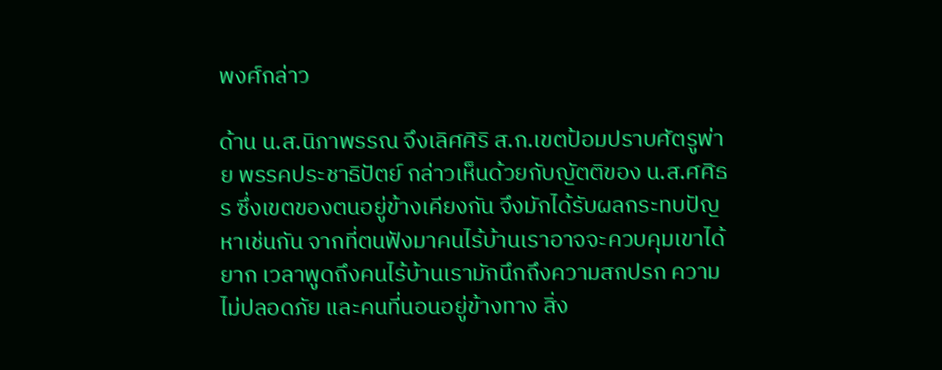พงศ์กล่าว

ด้าน น.ส.นิภาพรรณ จึงเลิศศิริ ส.ก.เขตป้อมปราบศัตรูพ่าย พรรคประชาธิปัตย์ กล่าวเห็นด้วยกับญัตติของ น.ส.ศศิธร ซึ่งเขตของตนอยู่ข้างเคียงกัน จึงมักได้รับผลกระทบปัญหาเช่นกัน จากที่ตนฟังมาคนไร้บ้านเราอาจจะควบคุมเขาได้ยาก เวลาพูดถึงคนไร้บ้านเรามักนึกถึงความสกปรก ความไม่ปลอดภัย และคนที่นอนอยู่ข้างทาง สิ่ง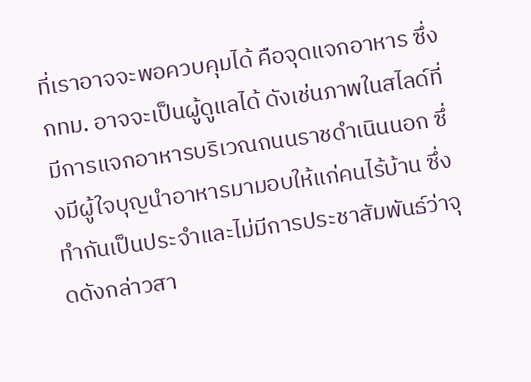ที่เราอาจจะพอควบคุมได้ คือจุดแจกอาหาร ซึ่ง กทม. อาจจะเป็นผู้ดูแลได้ ดังเช่นภาพในสไลด์ที่มีการแจกอาหารบริเวณถนนราชดำเนินนอก ซึ่งมีผู้ใจบุญนำอาหารมามอบให้แก่คนไร้บ้าน ซึ่งทำกันเป็นประจำและไม่มีการประชาสัมพันธ์ว่าจุดดังกล่าวสา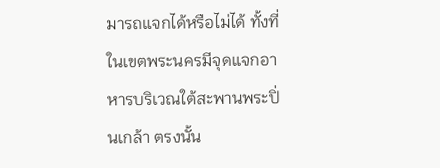มารถแจกได้หรือไม่ได้ ทั้งที่ในเขตพระนครมีจุดแจกอาหารบริเวณใต้สะพานพระปิ่นเกล้า ตรงนั้น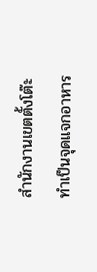สำนักงานเขตตั้งโต๊ะทำเป็นจุดแจกอาหาร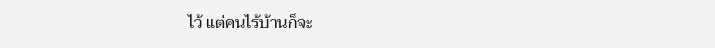ไว้ แต่คนไร้บ้านก็จะ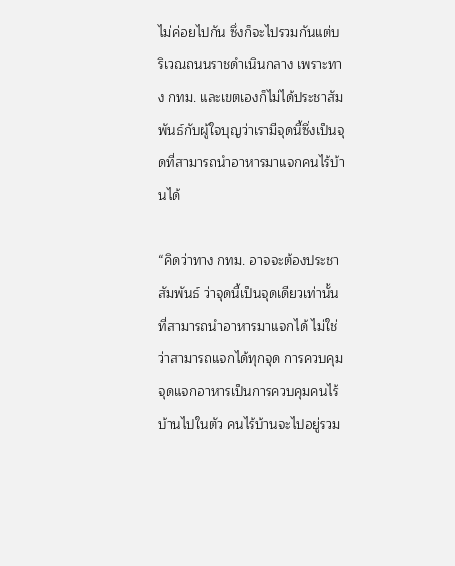ไม่ค่อยไปกัน ซึ่งก็จะไปรวมกันแต่บริเวณถนนราชดำเนินกลาง เพราะทาง กทม. และเขตเองก็ไม่ได้ประชาสัมพันธ์กับผู้ใจบุญว่าเรามีจุดนี้ซึ่งเป็นจุดที่สามารถนำอาหารมาแจกคนไร้บ้านได้

“คิดว่าทาง กทม. อาจจะต้องประชาสัมพันธ์ ว่าจุดนี้เป็นจุดเดียวเท่านั้นที่สามารถนำอาหารมาแจกได้ ไม่ใช่ว่าสามารถแจกได้ทุกจุด การควบคุมจุดแจกอาหารเป็นการควบคุมคนไร้บ้านไปในตัว คนไร้บ้านจะไปอยู่รวม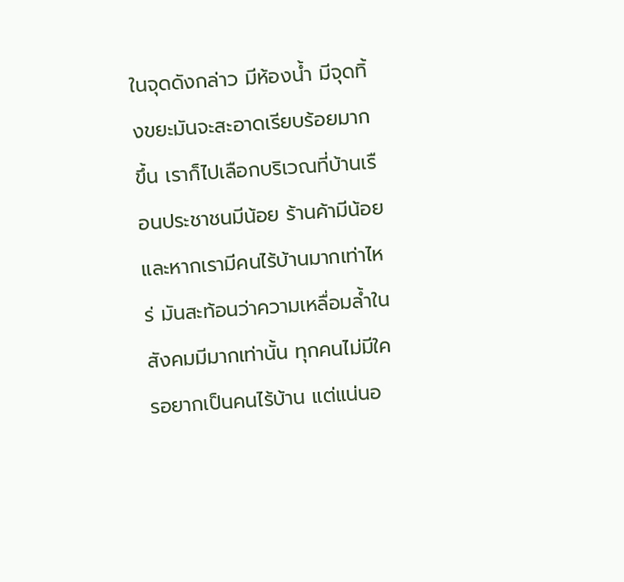ในจุดดังกล่าว มีห้องน้ำ มีจุดทิ้งขยะมันจะสะอาดเรียบร้อยมากขึ้น เราก็ไปเลือกบริเวณที่บ้านเรือนประชาชนมีน้อย ร้านค้ามีน้อย และหากเรามีคนไร้บ้านมากเท่าไหร่ มันสะท้อนว่าความเหลื่อมล้ำในสังคมมีมากเท่านั้น ทุกคนไม่มีใครอยากเป็นคนไร้บ้าน แต่แน่นอ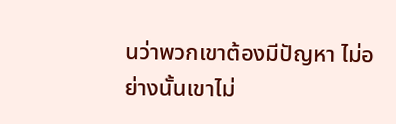นว่าพวกเขาต้องมีปัญหา ไม่อย่างนั้นเขาไม่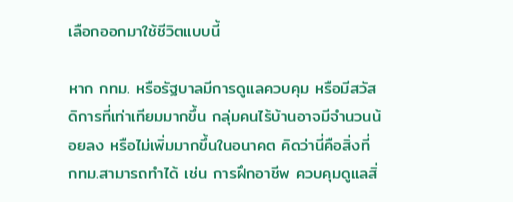เลือกออกมาใช้ชีวิตแบบนี้

หาก กทม. หรือรัฐบาลมีการดูแลควบคุม หรือมีสวัสดิการที่เท่าเทียมมากขึ้น กลุ่มคนไร้บ้านอาจมีจำนวนน้อยลง หรือไม่เพิ่มมากขึ้นในอนาคต คิดว่านี่คือสิ่งที่ กทม.สามารถทำได้ เช่น การฝึกอาชีพ ควบคุมดูแลสิ่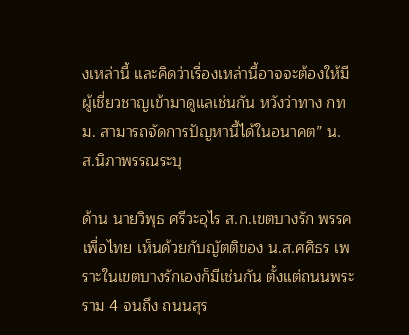งเหล่านี้ และคิดว่าเรื่องเหล่านี้อาจจะต้องให้มีผู้เชี่ยวชาญเข้ามาดูแลเช่นกัน หวังว่าทาง กทม. สามารถจัดการปัญหานี้ได้ในอนาคต” น.ส.นิภาพรรณระบุ

ด้าน นายวิพุธ ศรีวะอุไร ส.ก.เขตบางรัก พรรคเพื่อไทย เห็นด้วยกับญัตติของ น.ส.ศศิธร เพราะในเขตบางรักเองก็มีเช่นกัน ตั้งแต่ถนนพระราม 4 จนถึง ถนนสุร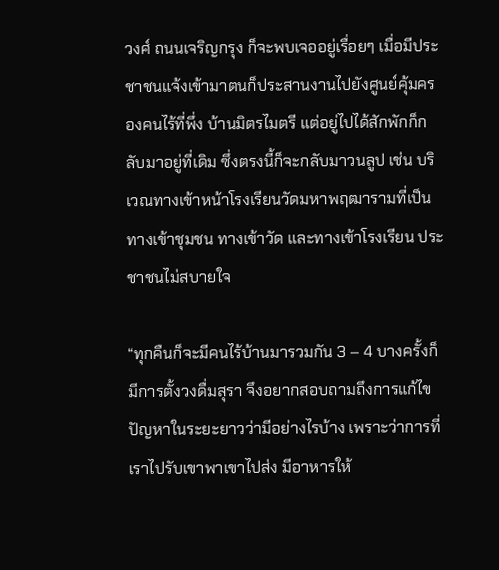วงศ์ ถนนเจริญกรุง ก็จะพบเจออยู่เรื่อยๆ เมื่อมีประชาชนแจ้งเข้ามาตนก็ประสานงานไปยังศูนย์คุ้มครองคนไร้ที่พึ่ง บ้านมิตรไมตรี แต่อยู่ไปได้สักพักก็กลับมาอยู่ที่เดิม ซึ่งตรงนี้ก็จะกลับมาวนลูป เช่น บริเวณทางเข้าหน้าโรงเรียนวัดมหาพฤฒารามที่เป็นทางเข้าชุมชน ทางเข้าวัด และทางเข้าโรงเรียน ประชาชนไม่สบายใจ

“ทุกคืนก็จะมีคนไร้บ้านมารวมกัน 3 – 4 บางครั้งก็มีการตั้งวงดื่มสุรา จึงอยากสอบถามถึงการแก้ไขปัญหาในระยะยาวว่ามีอย่างไรบ้าง เพราะว่าการที่เราไปรับเขาพาเขาไปส่ง มีอาหารให้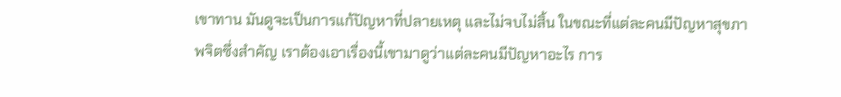เขาทาน มันดูจะเป็นการแก้ปัญหาที่ปลายเหตุ และไม่จบไม่สิ้น ในขณะที่แต่ละคนมีปัญหาสุขภาพจิตซึ่งสำคัญ เราต้องเอาเรื่องนี้เขามาดูว่าแต่ละคนมีปัญหาอะไร การ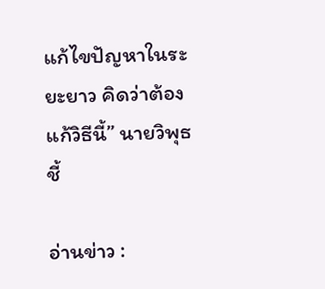แก้ไขปัญหาในระยะยาว คิดว่าต้องแก้วิธีนี้” นายวิพุธชี้

อ่านข่าว :